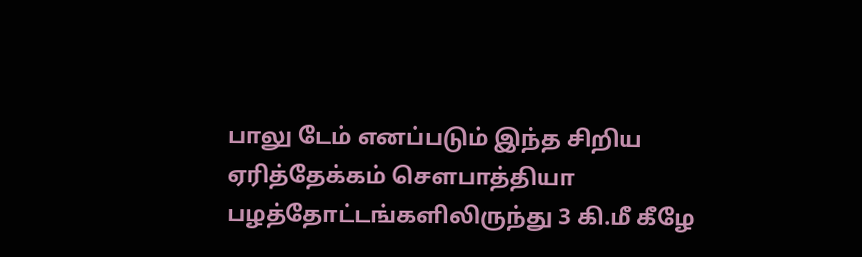பாலு டேம் எனப்படும் இந்த சிறிய ஏரித்தேக்கம் சௌபாத்தியா பழத்தோட்டங்களிலிருந்து 3 கி.மீ கீழே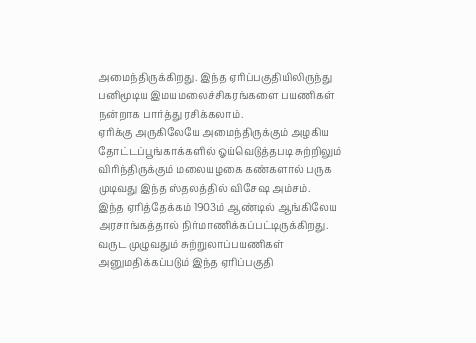அமைந்திருக்கிறது. இந்த ஏரிப்பகுதியிலிருந்து பனிமூடிய இமயமலைச்சிகரங்களை பயணிகள் நன்றாக பார்த்து ரசிக்கலாம்.
ஏரிக்கு அருகிலேயே அமைந்திருக்கும் அழகிய தோட்டப்பூங்காக்களில் ஓய்வெடுத்தபடி சுற்றிலும் விரிந்திருக்கும் மலையழகை கண்களால் பருக முடிவது இந்த ஸ்தலத்தில் விசேஷ அம்சம்.
இந்த ஏரித்தேக்கம் 1903ம் ஆண்டில் ஆங்கிலேய அரசாங்கத்தால் நிர்மாணிக்கப்பட்டிருக்கிறது. வருட முழுவதும் சுற்றுலாப்பயணிகள் அனுமதிக்கப்படும் இந்த ஏரிப்பகுதி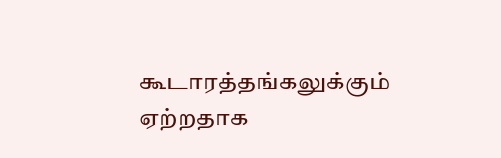கூடாரத்தங்கலுக்கும் ஏற்றதாக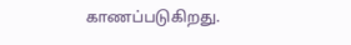காணப்படுகிறது.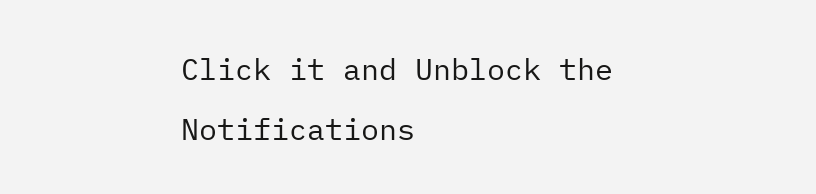Click it and Unblock the Notifications